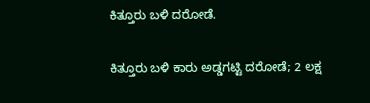ಕಿತ್ತೂರು ಬಳಿ ದರೋಡೆ.

ಕಿತ್ತೂರು ಬಳಿ ಕಾರು ಅಡ್ಡಗಟ್ಟಿ ದರೋಡೆ; 2 ಲಕ್ಷ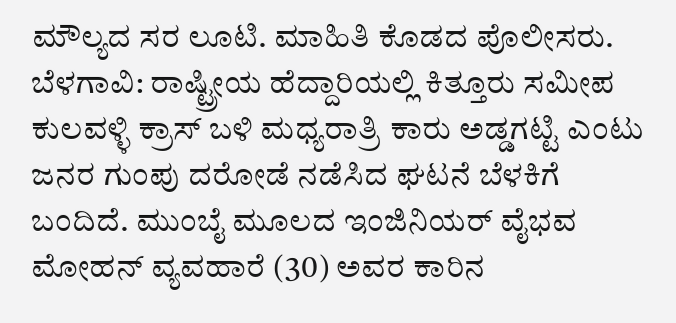ಮೌಲ್ಯದ ಸರ ಲೂಟಿ. ಮಾಹಿತಿ ಕೊಡದ ಪೊಲೀಸರು. ಬೆಳಗಾವಿ: ರಾಷ್ಟ್ರೀಯ ಹೆದ್ದಾರಿಯಲ್ಲಿ ಕಿತ್ತೂರು ಸಮೀಪ ಕುಲವಳ್ಳಿ ಕ್ರಾಸ್ ಬಳಿ ಮಧ್ಯರಾತ್ರಿ ಕಾರು ಅಡ್ಡಗಟ್ಟಿ ಎಂಟು ಜನರ ಗುಂಪು ದರೋಡೆ ನಡೆಸಿದ ಘಟನೆ ಬೆಳಕಿಗೆ ಬಂದಿದೆ. ಮುಂಬೈ ಮೂಲದ ಇಂಜಿನಿಯರ್ ವೈಭವ ಮೋಹನ್ ವ್ಯವಹಾರೆ (30) ಅವರ ಕಾರಿನ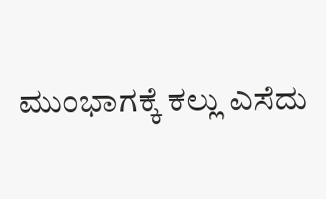ಮುಂಭಾಗಕ್ಕೆ ಕಲ್ಲು ಎಸೆದು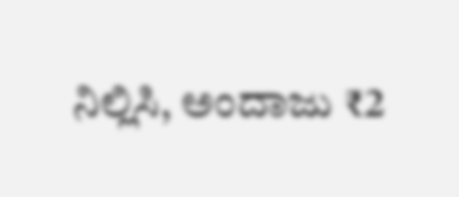ನಿಲ್ಲಿಸಿ, ಅಂದಾಜು ₹2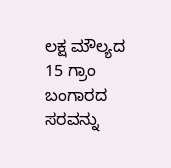ಲಕ್ಷ ಮೌಲ್ಯದ 15 ಗ್ರಾಂ ಬಂಗಾರದ ಸರವನ್ನು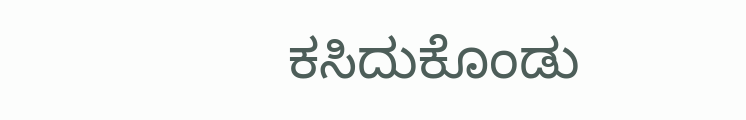ಕಸಿದುಕೊಂಡು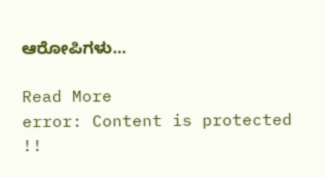ಆರೋಪಿಗಳು…

Read More
error: Content is protected !!